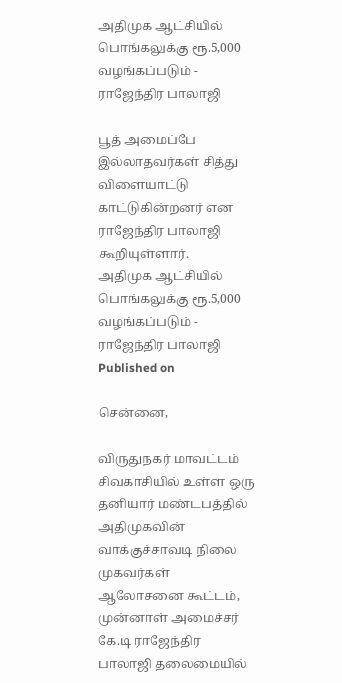அதிமுக ஆட்சியில் பொங்கலுக்கு ரூ.5,000 வழங்கப்படும் - ராஜேந்திர பாலாஜி

பூத் அமைப்பே இல்லாதவர்கள் சித்து விளையாட்டு காட்டுகின்றனர் என ராஜேந்திர பாலாஜி கூறியுள்ளார்.
அதிமுக ஆட்சியில் பொங்கலுக்கு ரூ.5,000 வழங்கப்படும் - ராஜேந்திர பாலாஜி
Published on

சென்னை,

விருதுநகர் மாவட்டம் சிவகாசியில் உள்ள ஒரு தனியார் மண்டபத்தில் அதிமுகவின் வாக்குச்சாவடி நிலை முகவர்கள் ஆலோசனை கூட்டம், முன்னாள் அமைச்சர் கே.டி ராஜேந்திர பாலாஜி தலைமையில்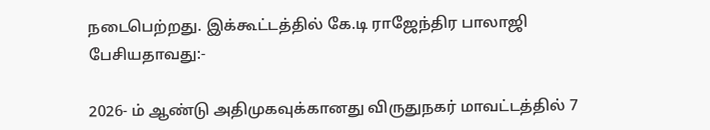நடைபெற்றது. இக்கூட்டத்தில் கே.டி ராஜேந்திர பாலாஜி பேசியதாவது:-

2026- ம் ஆண்டு அதிமுகவுக்கானது விருதுநகர் மாவட்டத்தில் 7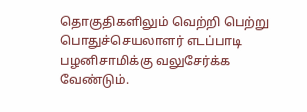தொகுதிகளிலும் வெற்றி பெற்று பொதுச்செயலாளர் எடப்பாடி பழனிசாமிக்கு வலுசேர்க்க வேண்டும்.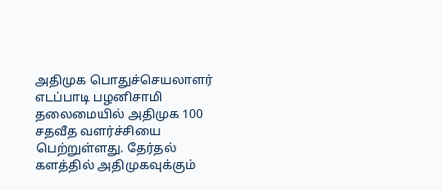அதிமுக பொதுச்செயலாளர் எடப்பாடி பழனிசாமி தலைமையில் அதிமுக 100 சதவீத வளர்ச்சியை பெற்றுள்ளது. தேர்தல் களத்தில் அதிமுகவுக்கும்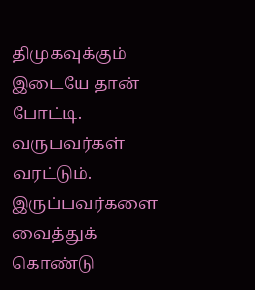திமுகவுக்கும் இடையே தான் போட்டி. வருபவர்கள் வரட்டும். இருப்பவர்களை வைத்துக் கொண்டு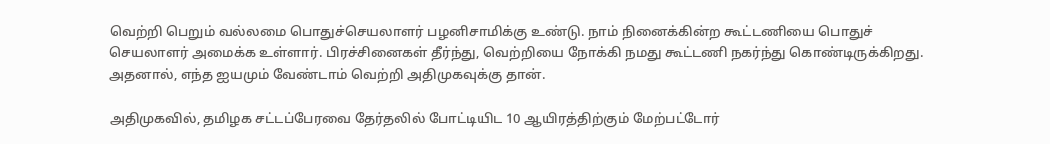வெற்றி பெறும் வல்லமை பொதுச்செயலாளர் பழனிசாமிக்கு உண்டு. நாம் நினைக்கின்ற கூட்டணியை பொதுச் செயலாளர் அமைக்க உள்ளார். பிரச்சினைகள் தீர்ந்து, வெற்றியை நோக்கி நமது கூட்டணி நகர்ந்து கொண்டிருக்கிறது. அதனால், எந்த ஐயமும் வேண்டாம் வெற்றி அதிமுகவுக்கு தான்.

அதிமுகவில், தமிழக சட்டப்பேரவை தேர்தலில் போட்டியிட 10 ஆயிரத்திற்கும் மேற்பட்டோர்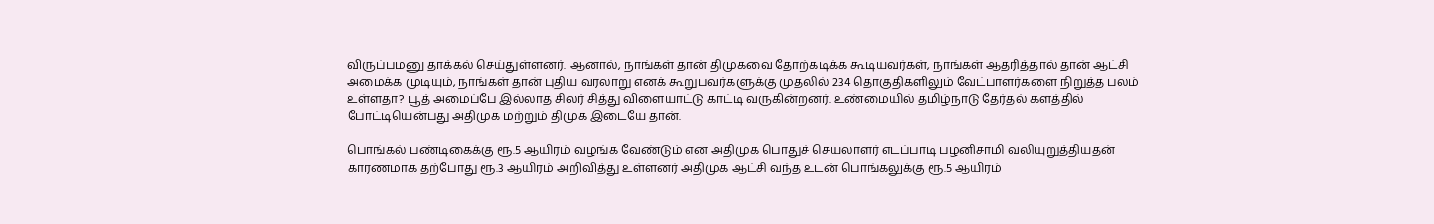விருப்பமனு தாக்கல் செய்துள்ளனர். ஆனால், நாங்கள் தான் திமுகவை தோற்கடிக்க கூடியவர்கள், நாங்கள் ஆதரித்தால் தான் ஆட்சி அமைக்க முடியும், நாங்கள் தான் புதிய வரலாறு எனக் கூறுபவர்களுக்கு முதலில் 234 தொகுதிகளிலும் வேட்பாளர்களை நிறுத்த பலம் உள்ளதா? பூத் அமைப்பே இல்லாத சிலர் சித்து விளையாட்டு காட்டி வருகின்றனர். உண்மையில் தமிழ்நாடு தேர்தல் களத்தில் போட்டியென்பது அதிமுக மற்றும் திமுக இடையே தான்.

பொங்கல் பண்டிகைக்கு ரூ.5 ஆயிரம் வழங்க வேண்டும் என அதிமுக பொதுச் செயலாளர் எடப்பாடி பழனிசாமி வலியுறுத்தியதன் காரணமாக தற்போது ரூ.3 ஆயிரம் அறிவித்து உள்ளனர் அதிமுக ஆட்சி வந்த உடன் பொங்கலுக்கு ரூ.5 ஆயிரம்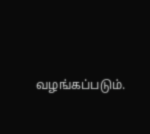வழங்கப்படும்.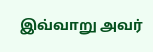இவ்வாறு அவர்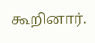கூறினார்.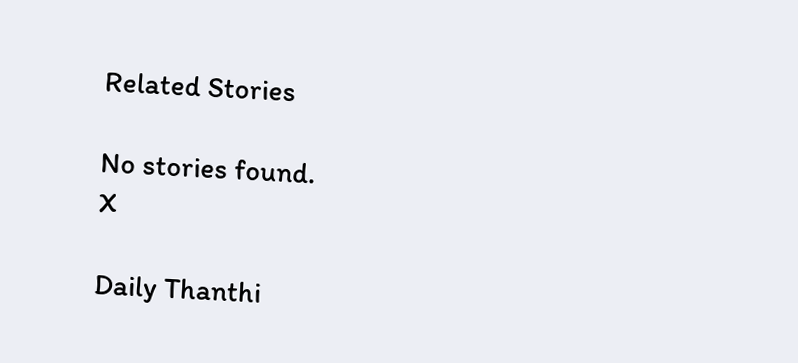Related Stories

No stories found.
X

Daily Thanthi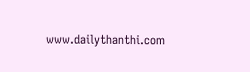www.dailythanthi.com